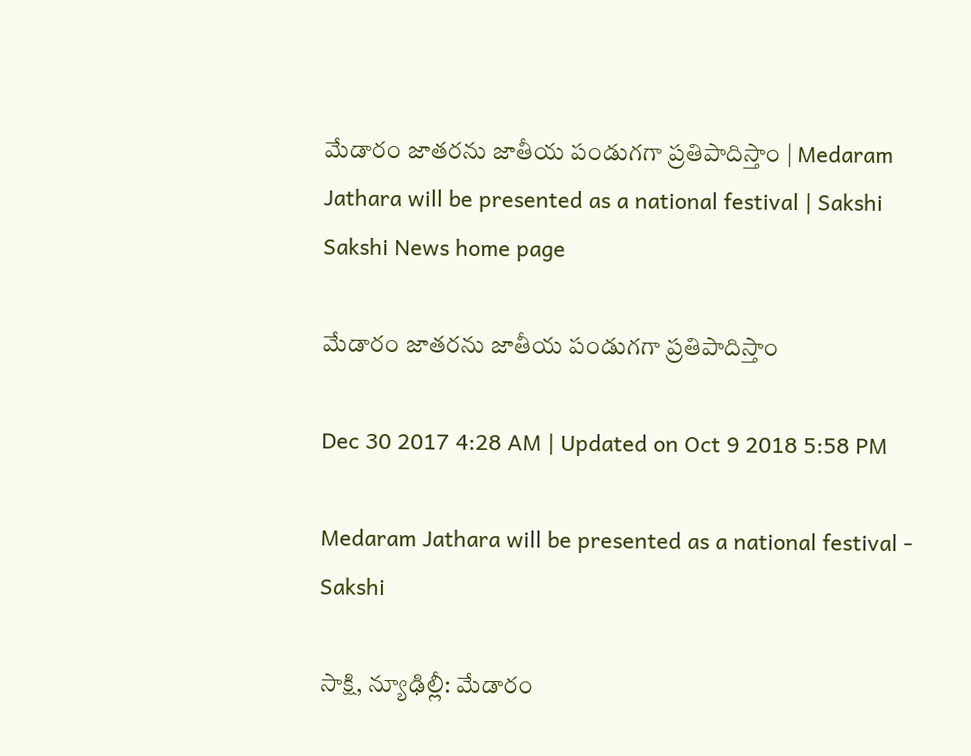మేడారం జాతరను జాతీయ పండుగగా ప్రతిపాదిస్తాం | Medaram Jathara will be presented as a national festival | Sakshi
Sakshi News home page

మేడారం జాతరను జాతీయ పండుగగా ప్రతిపాదిస్తాం

Dec 30 2017 4:28 AM | Updated on Oct 9 2018 5:58 PM

Medaram Jathara will be presented as a national festival - Sakshi

సాక్షి, న్యూఢిల్లీ: మేడారం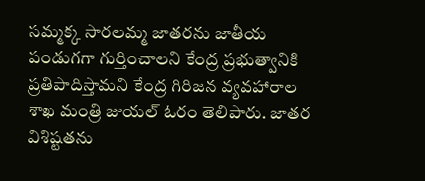సమ్మక్క సారలమ్మ జాతరను జాతీయ పండుగగా గుర్తించాలని కేంద్ర ప్రభుత్వానికి ప్రతిపాదిస్తామని కేంద్ర గిరిజన వ్యవహారాల శాఖ మంత్రి జుయల్‌ ఓరం తెలిపారు. జాతర విశిష్టతను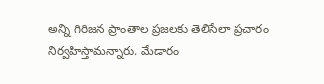అన్ని గిరిజన ప్రాంతాల ప్రజలకు తెలిసేలా ప్రచారం నిర్వహిస్తామన్నారు. మేడారం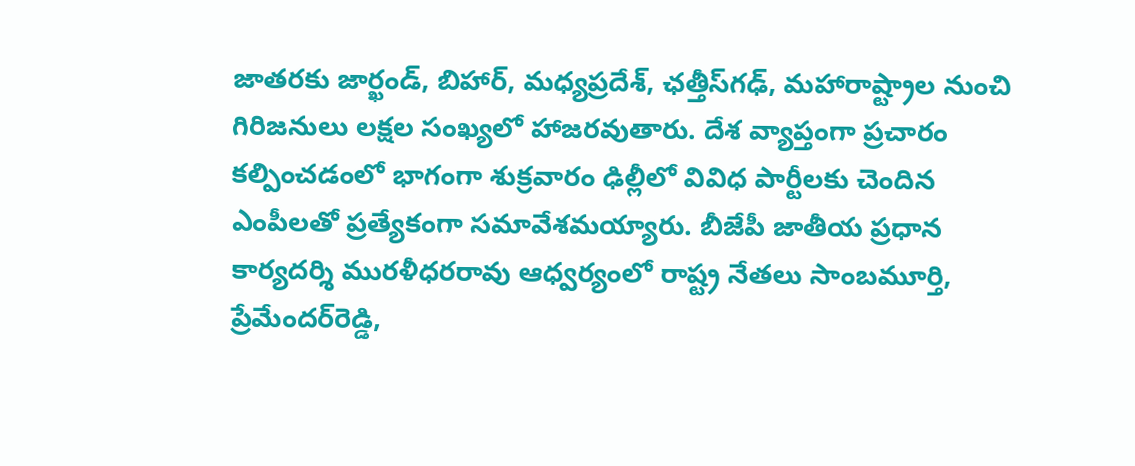జాతరకు జార్ఖండ్, బిహార్, మధ్యప్రదేశ్, ఛత్తీస్‌గఢ్, మహారాష్ట్రాల నుంచి గిరిజనులు లక్షల సంఖ్యలో హాజరవుతారు. దేశ వ్యాప్తంగా ప్రచారం కల్పించడంలో భాగంగా శుక్రవారం ఢిల్లీలో వివిధ పార్టీలకు చెందిన ఎంపీలతో ప్రత్యేకంగా సమావేశమయ్యారు. బీజేపీ జాతీయ ప్రధాన కార్యదర్శి మురళీధరరావు ఆధ్వర్యంలో రాష్ట్ర నేతలు సాంబమూర్తి, ప్రేమేందర్‌రెడ్డి,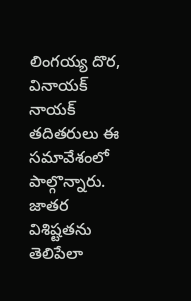లింగయ్య దొర, వినాయక్‌ నాయక్‌ తదితరులు ఈ సమావేశంలో పాల్గొన్నారు. జాతర విశిష్టతను తెలిపేలా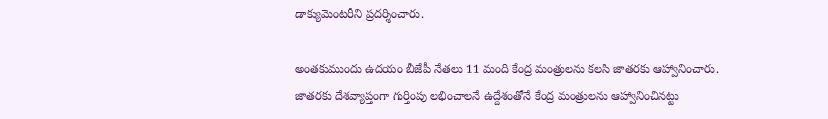డాక్యుమెంటరీని ప్రదర్శించారు.

అంతకుముందు ఉదయం బీజేపీ నేతలు 11 మంది కేంద్ర మంత్రులను కలసి జాతరకు ఆహ్వానించారు. జాతరకు దేశవ్యాప్తంగా గుర్తింపు లభించాలనే ఉద్దేశంతోనే కేంద్ర మంత్రులను ఆహ్వానించినట్టు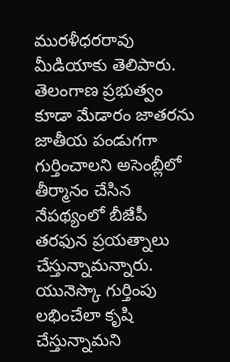మురళీధరరావు మీడియాకు తెలిపారు. తెలంగాణ ప్రభుత్వం కూడా మేడారం జాతరను జాతీయ పండుగగా గుర్తించాలని అసెంబ్లీలో తీర్మానం చేసిన నేపథ్యంలో బీజేపీ తరఫున ప్రయత్నాలు చేస్తున్నామన్నారు. యునెస్కొ గుర్తింపు లభించేలా కృషి చేస్తున్నామని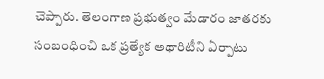చెప్పారు. తెలంగాణ ప్రభుత్వం మేడారం జాతరకు సంబంధించి ఒక ప్రత్యేక అథారిటీని ఏర్పాటు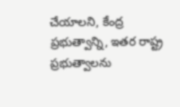చేయాలని, కేంద్ర ప్రభుత్వాన్ని, ఇతర రాష్ట్ర ప్రభుత్వాలను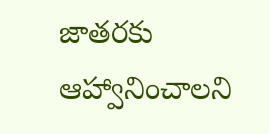జాతరకు ఆహ్వానించాలని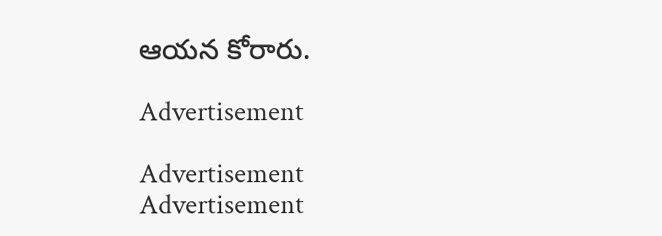ఆయన కోరారు.

Advertisement

Advertisement
Advertisement